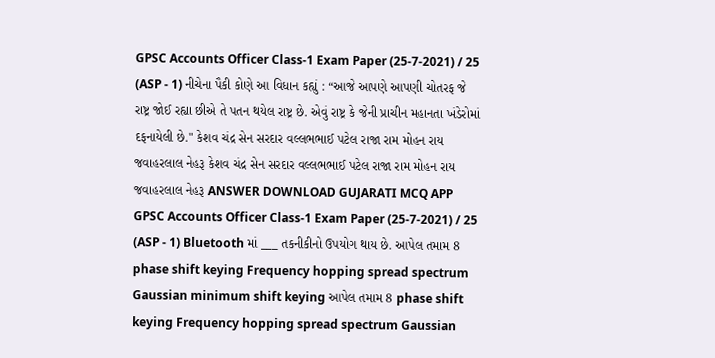GPSC Accounts Officer Class-1 Exam Paper (25-7-2021) / 25 (ASP - 1) નીચેના પૈકી કોણે આ વિધાન કહ્યું : “આજે આપણે આપણી ચોતરફ જે રાષ્ટ્ર જોઈ રહ્યા છીએ તે પતન થયેલ રાષ્ટ્ર છે. એવું રાષ્ટ્ર કે જેની પ્રાચીન મહાનતા ખંડેરોમાં દફનાયેલી છે." કેશવ ચંદ્ર સેન સરદાર વલ્લભભાઈ પટેલ રાજા રામ મોહન રાય જવાહરલાલ નેહરૂ કેશવ ચંદ્ર સેન સરદાર વલ્લભભાઈ પટેલ રાજા રામ મોહન રાય જવાહરલાલ નેહરૂ ANSWER DOWNLOAD GUJARATI MCQ APP
GPSC Accounts Officer Class-1 Exam Paper (25-7-2021) / 25 (ASP - 1) Bluetooth માં ___ તકનીકીનો ઉપયોગ થાય છે. આપેલ તમામ 8 phase shift keying Frequency hopping spread spectrum Gaussian minimum shift keying આપેલ તમામ 8 phase shift keying Frequency hopping spread spectrum Gaussian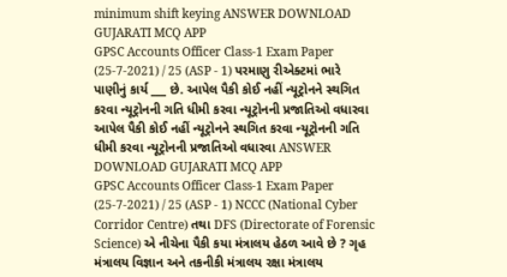minimum shift keying ANSWER DOWNLOAD GUJARATI MCQ APP
GPSC Accounts Officer Class-1 Exam Paper (25-7-2021) / 25 (ASP - 1) પરમાણુ રીએક્ટમાં ભારે પાણીનું કાર્ય ___ છે. આપેલ પૈકી કોઈ નહીં ન્યૂટ્રોનને સ્થગિત કરવા ન્યૂટ્રોનની ગતિ ધીમી કરવા ન્યૂટ્રોનની પ્રજાતિઓ વધારવા આપેલ પૈકી કોઈ નહીં ન્યૂટ્રોનને સ્થગિત કરવા ન્યૂટ્રોનની ગતિ ધીમી કરવા ન્યૂટ્રોનની પ્રજાતિઓ વધારવા ANSWER DOWNLOAD GUJARATI MCQ APP
GPSC Accounts Officer Class-1 Exam Paper (25-7-2021) / 25 (ASP - 1) NCCC (National Cyber Corridor Centre) તથા DFS (Directorate of Forensic Science) એ નીચેના પૈકી કયા મંત્રાલય હેઠળ આવે છે ? ગૃહ મંત્રાલય વિજ્ઞાન અને તકનીકી મંત્રાલય રક્ષા મંત્રાલય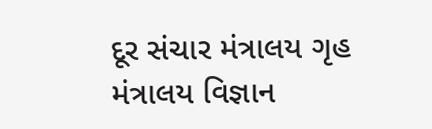દૂર સંચાર મંત્રાલય ગૃહ મંત્રાલય વિજ્ઞાન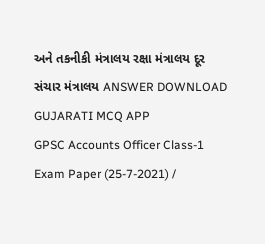અને તકનીકી મંત્રાલય રક્ષા મંત્રાલય દૂર સંચાર મંત્રાલય ANSWER DOWNLOAD GUJARATI MCQ APP
GPSC Accounts Officer Class-1 Exam Paper (25-7-2021) /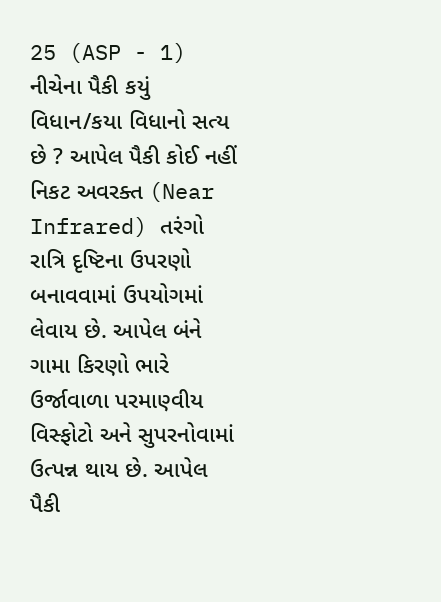25 (ASP - 1) નીચેના પૈકી કયું વિધાન/કયા વિધાનો સત્ય છે ? આપેલ પૈકી કોઈ નહીં નિકટ અવરક્ત (Near Infrared) તરંગો રાત્રિ દૃષ્ટિના ઉપરણો બનાવવામાં ઉપયોગમાં લેવાય છે. આપેલ બંને ગામા કિરણો ભારે ઉર્જાવાળા પરમાણ્વીય વિસ્ફોટો અને સુપરનોવામાં ઉત્પન્ન થાય છે. આપેલ પૈકી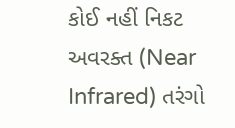કોઈ નહીં નિકટ અવરક્ત (Near Infrared) તરંગો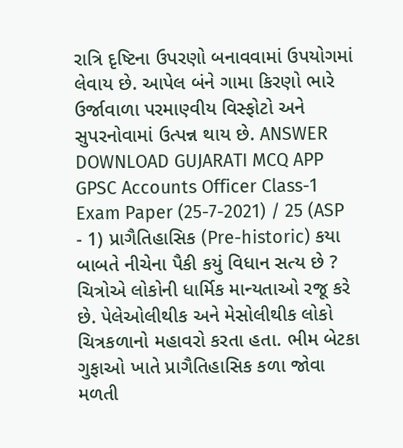રાત્રિ દૃષ્ટિના ઉપરણો બનાવવામાં ઉપયોગમાં લેવાય છે. આપેલ બંને ગામા કિરણો ભારે ઉર્જાવાળા પરમાણ્વીય વિસ્ફોટો અને સુપરનોવામાં ઉત્પન્ન થાય છે. ANSWER DOWNLOAD GUJARATI MCQ APP
GPSC Accounts Officer Class-1 Exam Paper (25-7-2021) / 25 (ASP - 1) પ્રાગૈતિહાસિક (Pre-historic) કયા બાબતે નીચેના પૈકી કયું વિધાન સત્ય છે ? ચિત્રોએ લોકોની ધાર્મિક માન્યતાઓ રજૂ કરે છે. પેલેઓલીથીક અને મેસોલીથીક લોકો ચિત્રકળાનો મહાવરો કરતા હતા. ભીમ બેટકા ગુફાઓ ખાતે પ્રાગૈતિહાસિક કળા જોવા મળતી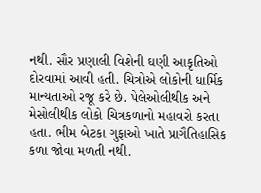નથી. સૌર પ્રણાલી વિશેની ઘણી આકૃતિઓ દોરવામાં આવી હતી. ચિત્રોએ લોકોની ધાર્મિક માન્યતાઓ રજૂ કરે છે. પેલેઓલીથીક અને મેસોલીથીક લોકો ચિત્રકળાનો મહાવરો કરતા હતા. ભીમ બેટકા ગુફાઓ ખાતે પ્રાગૈતિહાસિક કળા જોવા મળતી નથી.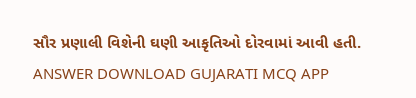સૌર પ્રણાલી વિશેની ઘણી આકૃતિઓ દોરવામાં આવી હતી. ANSWER DOWNLOAD GUJARATI MCQ APP